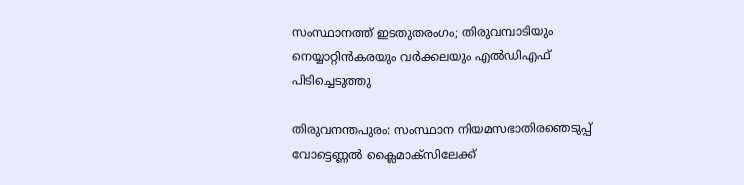സംസ്ഥാനത്ത് ഇടതുതരംഗം; തിരുവമ്പാടിയും നെയ്യാറ്റിന്‍കരയും വര്‍ക്കലയും എല്‍ഡിഎഫ് പിടിച്ചെടുത്തു

തിരുവനന്തപുരം: സംസ്ഥാന നിയമസഭാതിരഞെടുപ്പ് വോട്ടെണ്ണല്‍ ക്ലൈമാക്‌സിലേക്ക്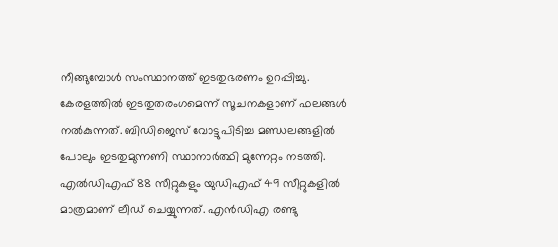നീങ്ങുമ്പോള്‍ സംസ്ഥാനത്ത് ഇടതുഭരണം ഉറപ്പിച്ചു. കേരളത്തില്‍ ഇടതുതരംഗമെന്ന് സൂചനകളാണ് ഫലങ്ങള്‍ നല്‍കുന്നത്. ബിഡിജെസ് വോട്ടുപിടിച്ച മണ്ഡലങ്ങളില്‍ പോലും ഇടതുമുന്നണി സ്ഥാനാര്‍ത്ഥി മുന്നേറ്റം നടത്തി. എല്‍ഡിഎഫ് 88 സീറ്റുകളും യുഡിഎഫ് 49 സീറ്റുകളില്‍ മാത്രമാണ് ലീഡ് ചെയ്യുന്നത്. എന്‍ഡിഎ രണ്ടു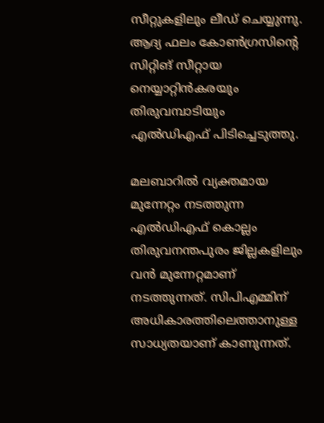സീറ്റുകളിലും ലീഡ് ചെയ്യുന്നു. ആദ്യ ഫലം കോണ്‍ഗ്രസിന്റെ സിറ്റിങ് സീറ്റായ നെയ്യാറ്റിന്‍കരയും തിരുവമ്പാടിയും എല്‍ഡിഎഫ് പിടിച്ചെടുത്തു.

മലബാറില്‍ വ്യക്തമായ മുന്നേറ്റം നടത്തുന്ന എല്‍ഡിഎഫ് കൊല്ലം തിരുവനന്തപുരം ജില്ലകളിലും വന്‍ മുന്നേറ്റമാണ് നടത്തുന്നത്. സിപിഎമ്മിന് അധികാരത്തിലെത്താനുള്ള സാധ്യതയാണ് കാണുന്നത്.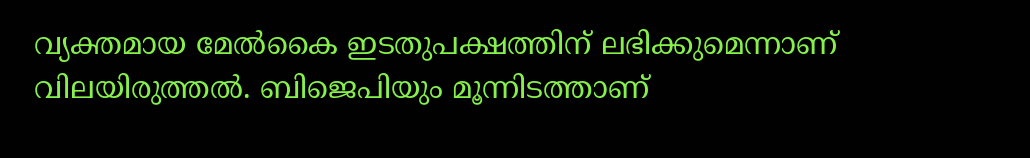വ്യക്തമായ മേല്‍കൈ ഇടതുപക്ഷത്തിന് ലഭിക്കുമെന്നാണ് വിലയിരുത്തല്‍. ബിജെപിയും മൂന്നിടത്താണ്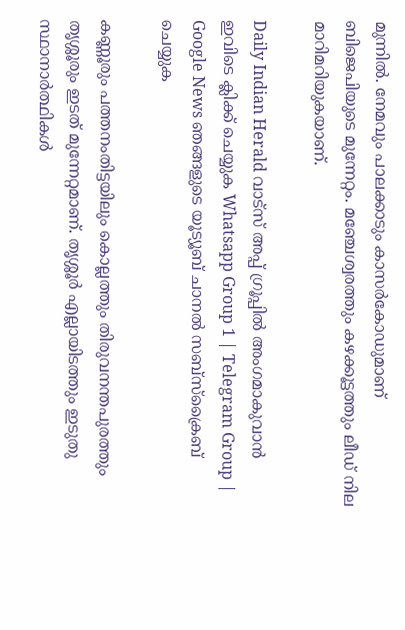മുന്നില്‍. നേമവും പാലക്കാടും കാസര്‍കോഡുമാണ് ബിജെപിയുടെ മുന്നേറ്റം. മഞ്ചേശ്വരത്തും കഴക്കൂട്ടത്തും ലീഡ് നില മാറിമറിയുകയാണ്.

Daily Indian Herald വാട്സ് അപ്പ് ഗ്രൂപ്പിൽ അംഗമാകുവാൻ ഇവിടെ ക്ലിക്ക് ചെയ്യുക Whatsapp Group 1 | Telegram Group | Google News ഞങ്ങളുടെ യൂട്യൂബ് ചാനൽ സബ്സ്ക്രൈബ് ചെയ്യുക

കണ്ണൂരും പത്തനംതിട്ടയിലും കൊല്ലത്തും തിരുവനന്തപുരത്തും തൃശ്ശൂരും ഇടത് മുന്നേറ്റമാണ്. തൃശ്ശൂര്‍ എല്ലായിടത്തും ഇടുതു സ്ഥാനാര്‍ത്ഥികള്‍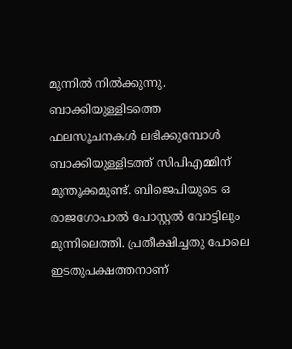മുന്നില്‍ നില്‍ക്കുന്നു. ബാക്കിയുള്ളിടത്തെ ഫലസൂചനകള്‍ ലഭിക്കുമ്പോള്‍ ബാക്കിയുള്ളിടത്ത് സിപിഎമ്മിന് മുന്തൂക്കമുണ്ട്. ബിജെപിയുടെ ഒ രാജഗോപാല്‍ പോസ്റ്റല്‍ വോട്ടിലും മുന്നിലെത്തി. പ്രതീക്ഷിച്ചതു പോലെ ഇടതുപക്ഷത്തനാണ്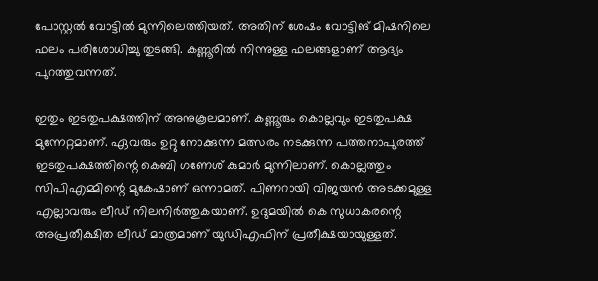പോസ്റ്റല്‍ വോട്ടില്‍ മുന്നിലെത്തിയത്. അതിന് ശേഷം വോട്ടിങ് മിഷനിലെ ഫലം പരിശോധിച്ചു തുടങ്ങി. കണ്ണൂരില്‍ നിന്നുള്ള ഫലങ്ങളാണ് ആദ്യം പുറത്തുവന്നത്.

ഇതും ഇടതുപക്ഷത്തിന് അനുകൂലമാണ്. കണ്ണൂരും കൊല്ലവും ഇടതുപക്ഷ മുന്നേറ്റമാണ്. ഏവരും ഉറ്റു നോക്കുന്ന മത്സരം നടക്കുന്ന പത്തനാപുരത്ത് ഇടതുപക്ഷത്തിന്റെ കെബി ഗണേശ് കുമാര്‍ മുന്നിലാണ്. കൊല്ലത്തും സിപിഎമ്മിന്റെ മുകേഷാണ് ഒന്നാമത്. പിണറായി വിജയന്‍ അടക്കമുള്ള എല്ലാവരും ലീഡ് നിലനിര്‍ത്തുകയാണ്. ഉദുമയില്‍ കെ സുധാകരന്റെ അപ്രതീക്ഷിത ലീഡ് മാത്രമാണ് യുഡിഎഫിന് പ്രതീക്ഷയായുള്ളത്.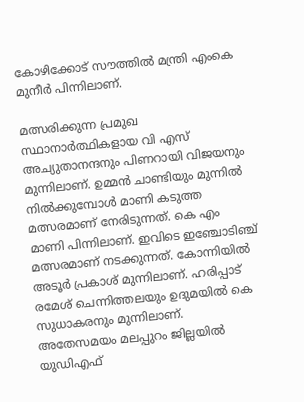കോഴിക്കോട് സൗത്തില്‍ മന്ത്രി എംകെ മുനീര്‍ പിന്നിലാണ്.

മത്സരിക്കുന്ന പ്രമുഖ സ്ഥാനാര്‍ത്ഥികളായ വി എസ് അച്യുതാനന്ദനും പിണറായി വിജയനും മുന്നിലാണ്. ഉമ്മന്‍ ചാണ്ടിയും മുന്നില്‍ നില്‍ക്കുമ്പോള്‍ മാണി കടുത്ത മത്സരമാണ് നേരിടുന്നത്. കെ എം മാണി പിന്നിലാണ്. ഇവിടെ ഇഞ്ചോടിഞ്ച് മത്സരമാണ് നടക്കുന്നത്. കോന്നിയില്‍ അടൂര്‍ പ്രകാശ് മുന്നിലാണ്. ഹരിപ്പാട് രമേശ് ചെന്നിത്തലയും ഉദുമയില്‍ കെ സുധാകരനും മുന്നിലാണ്. അതേസമയം മലപ്പുറം ജില്ലയില്‍ യുഡിഎഫ്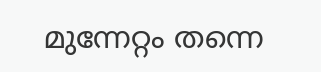മുന്നേറ്റം തന്നെ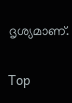ദൃശ്യമാണ്.

Top